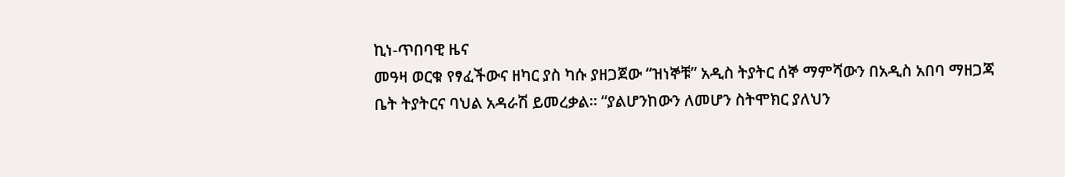ኪነ-ጥበባዊ ዜና
መዓዛ ወርቁ የፃፈችውና ዘካር ያስ ካሱ ያዘጋጀው “ዝነኞቹ” አዲስ ትያትር ሰኞ ማምሻውን በአዲስ አበባ ማዘጋጃ ቤት ትያትርና ባህል አዳራሽ ይመረቃል፡፡ “ያልሆንከውን ለመሆን ስትሞክር ያለህን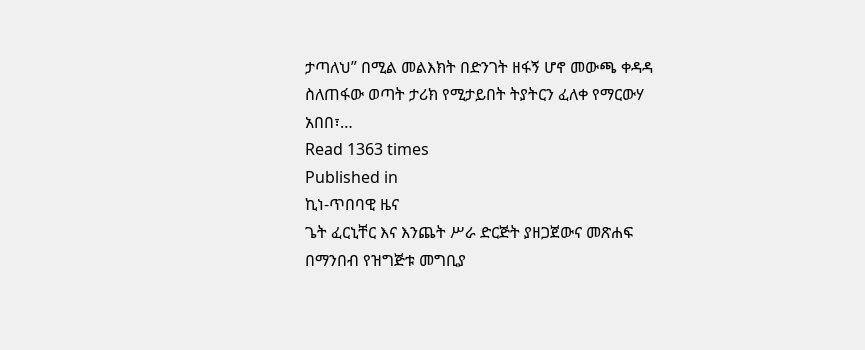ታጣለህ” በሚል መልእክት በድንገት ዘፋኝ ሆኖ መውጫ ቀዳዳ ስለጠፋው ወጣት ታሪክ የሚታይበት ትያትርን ፈለቀ የማርውሃ አበበ፣…
Read 1363 times
Published in
ኪነ-ጥበባዊ ዜና
ጌት ፈርኒቸር እና እንጨት ሥራ ድርጅት ያዘጋጀውና መጽሐፍ በማንበብ የዝግጅቱ መግቢያ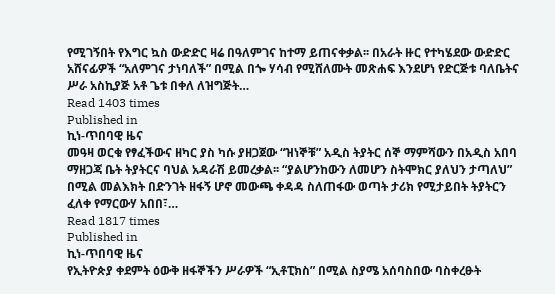የሚገኝበት የእግር ኳስ ውድድር ዛሬ በዓለምገና ከተማ ይጠናቀቃል፡፡ በአራት ዙር የተካሄደው ውድድር አሸናፊዎች “አለምገና ታነባለች” በሚል በጐ ሃሳብ የሚሸለሙት መጽሐፍ እንደሆነ የድርጅቱ ባለቤትና ሥራ አስኪያጅ አቶ ጌቱ በቀለ ለዝግጅት…
Read 1403 times
Published in
ኪነ-ጥበባዊ ዜና
መዓዛ ወርቁ የፃፈችውና ዘካር ያስ ካሱ ያዘጋጀው “ዝነኞቹ” አዲስ ትያትር ሰኞ ማምሻውን በአዲስ አበባ ማዘጋጃ ቤት ትያትርና ባህል አዳራሽ ይመረቃል፡፡ “ያልሆንከውን ለመሆን ስትሞክር ያለህን ታጣለህ” በሚል መልእክት በድንገት ዘፋኝ ሆኖ መውጫ ቀዳዳ ስለጠፋው ወጣት ታሪክ የሚታይበት ትያትርን ፈለቀ የማርውሃ አበበ፣…
Read 1817 times
Published in
ኪነ-ጥበባዊ ዜና
የኢትዮጵያ ቀደምት ዕውቅ ዘፋኞችን ሥራዎች “ኢቶፒክስ” በሚል ስያሜ አሰባስበው ባስቀረፁት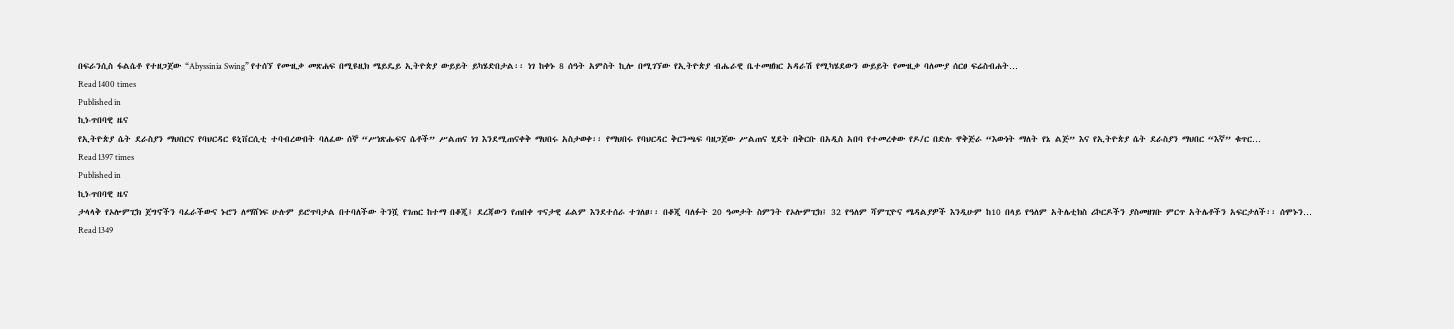በፍራንሲስ ፋልሴቶ የተዘጋጀው “Abyssinia Swing” የተሰኘ የሙዚቃ መጽሐፍ በሚዩዚክ ሜይዴይ ኢትዮጵያ ውይይት ይካሄድበታል፡፡ ነገ ከቀኑ 8 ሰዓት አምስት ኪሎ በሚገኘው የኢትዮጵያ ብሔራዊ ቤተመዘክር አዳራሽ የሚካሄደውን ውይይት የሙዚቃ ባለሙያ ሰርፀ ፍሬስብሐት…
Read 1400 times
Published in
ኪነ-ጥበባዊ ዜና
የኢትዮጵያ ሴት ደራስያን ማህበርና የባህርዳር ዩኒቨርሲቲ ተባብረውበት ባለፈው ሰኞ “ሥነጽሑፍና ሴቶች” ሥልጠና ነገ እንደሚጠናቀቅ ማህበሩ አስታወቀ፡፡ የማህበሩ የባህርዳር ቅርንጫፍ ባዘጋጀው ሥልጠና ሂደት በቅርቡ በአዲስ አበባ የተመረቀው የዶ/ር በድሉ ዋቅጅራ “እውነት ማለት የኔ ልጅ” እና የኢትዮጵያ ሴት ደራስያን ማህበር “እኛ” ቁጥር…
Read 1397 times
Published in
ኪነ-ጥበባዊ ዜና
ታላላቅ የኦሎምፒክ ጀግኖችን ባፈራችውና ኑሮን ለማሸነፍ ሁሉም ይሮጥባታል በተባለችው ትንሿ የገጠር ከተማ በቆጂ፤ ደረጃውን የጠበቀ ጥናታዊ ፊልም እንደተሰራ ተገለፀ፡፡ በቆጂ ባለፉት 20 ዓመታት ስምንት የኦሎምፒክ፤ 32 የዓለም ሻምፒዮና ሜዳልያዎች እንዲሁም ከ10 በላይ የዓለም አትሌቲክስ ሪኮርዶችን ያስመዘገቡ ምርጥ አትሌቶችን አፍርታለች፡፡ ሰሞኑን…
Read 1349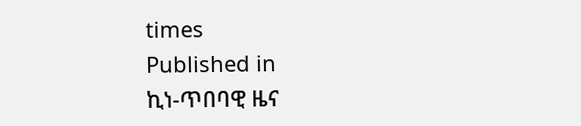times
Published in
ኪነ-ጥበባዊ ዜና